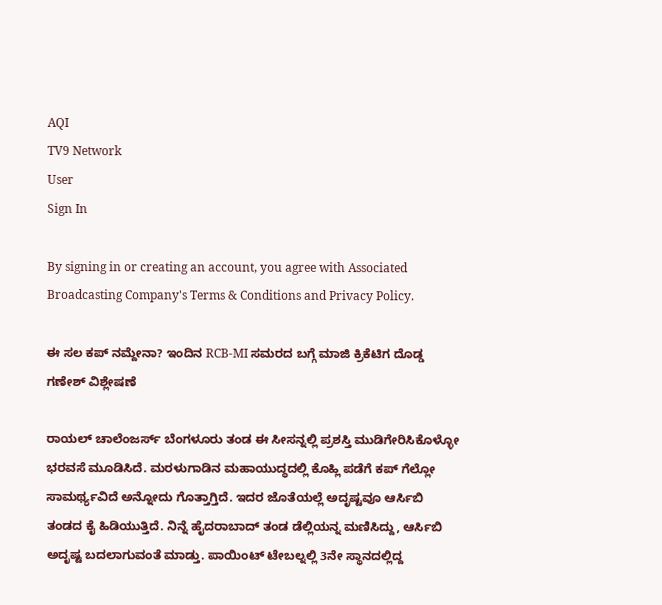AQI
TV9 Network
User
Sign In

By signing in or creating an account, you agree with Associated Broadcasting Company's Terms & Conditions and Privacy Policy.

ಈ ಸಲ ಕಪ್ ನಮ್ದೇನಾ? ಇಂದಿನ RCB-MI ಸಮರದ ಬಗ್ಗೆ ಮಾಜಿ ಕ್ರಿಕೆಟಿಗ ದೊಡ್ಡ ಗಣೇಶ್ ವಿಶ್ಲೇಷಣೆ

ರಾಯಲ್ ಚಾಲೆಂಜರ್ಸ್ ಬೆಂಗಳೂರು ತಂಡ ಈ ಸೀಸನ್ನಲ್ಲಿ ಪ್ರಶಸ್ತಿ ಮುಡಿಗೇರಿಸಿಕೊಳ್ಳೋ ಭರವಸೆ ಮೂಡಿಸಿದೆ. ಮರಳುಗಾಡಿನ ಮಹಾಯುದ್ಧದಲ್ಲಿ ಕೊಹ್ಲಿ ಪಡೆಗೆ ಕಪ್ ಗೆಲ್ಲೋ ಸಾಮರ್ಥ್ಯವಿದೆ ಅನ್ನೋದು ಗೊತ್ತಾಗ್ತಿದೆ. ಇದರ ಜೊತೆಯಲ್ಲೆ ಅದೃಷ್ಟವೂ ಆರ್ಸಿಬಿ ತಂಡದ ಕೈ ಹಿಡಿಯುತ್ತಿದೆ. ನಿನ್ನೆ ಹೈದರಾಬಾದ್ ತಂಡ ಡೆಲ್ಲಿಯನ್ನ ಮಣಿಸಿದ್ದು, ಆರ್ಸಿಬಿ ಅದೃಷ್ಟ ಬದಲಾಗುವಂತೆ ಮಾಡ್ತು. ಪಾಯಿಂಟ್ ಟೇಬಲ್ನಲ್ಲಿ 3ನೇ ಸ್ಥಾನದಲ್ಲಿದ್ದ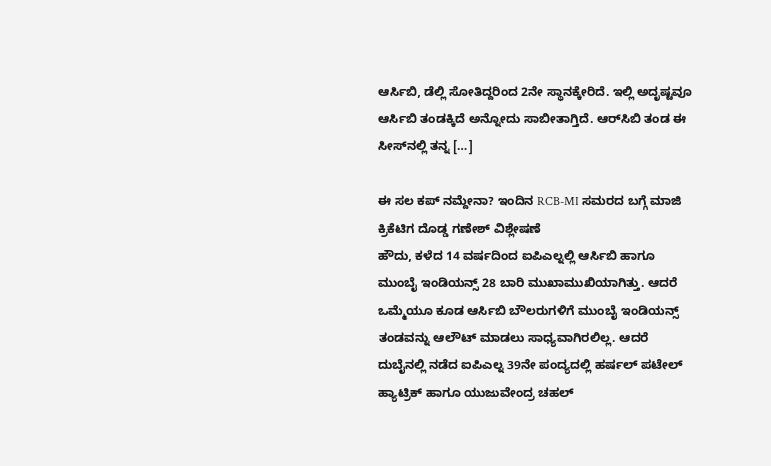ಆರ್ಸಿಬಿ, ಡೆಲ್ಲಿ ಸೋತಿದ್ದರಿಂದ 2ನೇ ಸ್ಥಾನಕ್ಕೇರಿದೆ. ಇಲ್ಲಿ ಅದೃಷ್ಟವೂ ಆರ್ಸಿಬಿ ತಂಡಕ್ಕಿದೆ ಅನ್ನೋದು ಸಾಬೀತಾಗ್ತಿದೆ. ಆರ್‌ಸಿಬಿ ತಂಡ ಈ ಸೀಸ್‌ನಲ್ಲಿ ತನ್ನ […]

ಈ ಸಲ ಕಪ್ ನಮ್ದೇನಾ? ಇಂದಿನ RCB-MI ಸಮರದ ಬಗ್ಗೆ ಮಾಜಿ ಕ್ರಿಕೆಟಿಗ ದೊಡ್ಡ ಗಣೇಶ್ ವಿಶ್ಲೇಷಣೆ
ಹೌದು, ಕಳೆದ 14 ವರ್ಷದಿಂದ ಐಪಿಎಲ್ನಲ್ಲಿ ಆರ್ಸಿಬಿ ಹಾಗೂ ಮುಂಬೈ ಇಂಡಿಯನ್ಸ್ 28 ಬಾರಿ ಮುಖಾಮುಖಿಯಾಗಿತ್ತು. ಆದರೆ ಒಮ್ಮೆಯೂ ಕೂಡ ಆರ್ಸಿಬಿ ಬೌಲರುಗಳಿಗೆ ಮುಂಬೈ ಇಂಡಿಯನ್ಸ್ ತಂಡವನ್ನು ಆಲೌಟ್ ಮಾಡಲು ಸಾಧ್ಯವಾಗಿರಲಿಲ್ಲ. ಆದರೆ ದುಬೈನಲ್ಲಿ ನಡೆದ ಐಪಿಎಲ್ನ 39ನೇ ಪಂದ್ಯದಲ್ಲಿ ಹರ್ಷಲ್ ಪಟೇಲ್ ಹ್ಯಾಟ್ರಿಕ್ ಹಾಗೂ ಯುಜುವೇಂದ್ರ ಚಹಲ್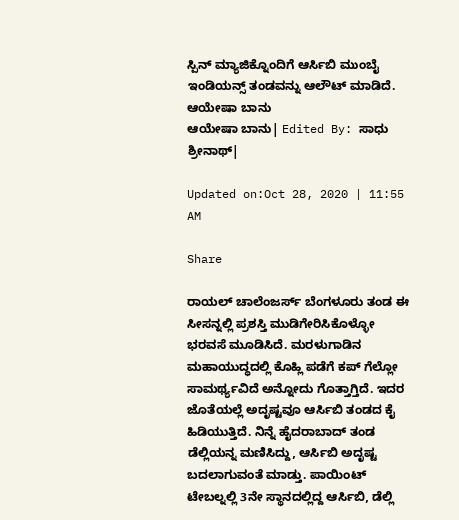ಸ್ಪಿನ್ ಮ್ಯಾಜಿಕ್ನೊಂದಿಗೆ ಆರ್ಸಿಬಿ ಮುಂಬೈ ಇಂಡಿಯನ್ಸ್ ತಂಡವನ್ನು ಆಲೌಟ್ ಮಾಡಿದೆ.
ಆಯೇಷಾ ಬಾನು
ಆಯೇಷಾ ಬಾನು| Edited By: ಸಾಧು ಶ್ರೀನಾಥ್|

Updated on:Oct 28, 2020 | 11:55 AM

Share

ರಾಯಲ್ ಚಾಲೆಂಜರ್ಸ್ ಬೆಂಗಳೂರು ತಂಡ ಈ ಸೀಸನ್ನಲ್ಲಿ ಪ್ರಶಸ್ತಿ ಮುಡಿಗೇರಿಸಿಕೊಳ್ಳೋ ಭರವಸೆ ಮೂಡಿಸಿದೆ. ಮರಳುಗಾಡಿನ ಮಹಾಯುದ್ಧದಲ್ಲಿ ಕೊಹ್ಲಿ ಪಡೆಗೆ ಕಪ್ ಗೆಲ್ಲೋ ಸಾಮರ್ಥ್ಯವಿದೆ ಅನ್ನೋದು ಗೊತ್ತಾಗ್ತಿದೆ. ಇದರ ಜೊತೆಯಲ್ಲೆ ಅದೃಷ್ಟವೂ ಆರ್ಸಿಬಿ ತಂಡದ ಕೈ ಹಿಡಿಯುತ್ತಿದೆ. ನಿನ್ನೆ ಹೈದರಾಬಾದ್ ತಂಡ ಡೆಲ್ಲಿಯನ್ನ ಮಣಿಸಿದ್ದು, ಆರ್ಸಿಬಿ ಅದೃಷ್ಟ ಬದಲಾಗುವಂತೆ ಮಾಡ್ತು. ಪಾಯಿಂಟ್ ಟೇಬಲ್ನಲ್ಲಿ 3ನೇ ಸ್ಥಾನದಲ್ಲಿದ್ದ ಆರ್ಸಿಬಿ, ಡೆಲ್ಲಿ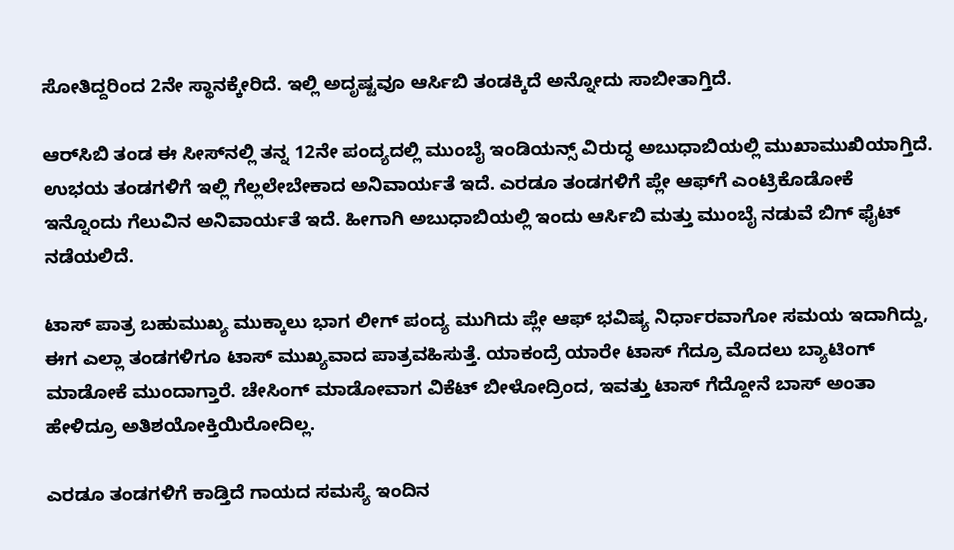ಸೋತಿದ್ದರಿಂದ 2ನೇ ಸ್ಥಾನಕ್ಕೇರಿದೆ. ಇಲ್ಲಿ ಅದೃಷ್ಟವೂ ಆರ್ಸಿಬಿ ತಂಡಕ್ಕಿದೆ ಅನ್ನೋದು ಸಾಬೀತಾಗ್ತಿದೆ.

ಆರ್‌ಸಿಬಿ ತಂಡ ಈ ಸೀಸ್‌ನಲ್ಲಿ ತನ್ನ 12ನೇ ಪಂದ್ಯದಲ್ಲಿ ಮುಂಬೈ ಇಂಡಿಯನ್ಸ್ ವಿರುದ್ಧ ಅಬುಧಾಬಿಯಲ್ಲಿ ಮುಖಾಮುಖಿಯಾಗ್ತಿದೆ. ಉಭಯ ತಂಡಗಳಿಗೆ ಇಲ್ಲಿ ಗೆಲ್ಲಲೇಬೇಕಾದ ಅನಿವಾರ್ಯತೆ ಇದೆ. ಎರಡೂ ತಂಡಗಳಿಗೆ ಪ್ಲೇ ಆಫ್‌ಗೆ ಎಂಟ್ರಿಕೊಡೋಕೆ ಇನ್ನೊಂದು ಗೆಲುವಿನ ಅನಿವಾರ್ಯತೆ ಇದೆ. ಹೀಗಾಗಿ ಅಬುಧಾಬಿಯಲ್ಲಿ ಇಂದು ಆರ್ಸಿಬಿ ಮತ್ತು ಮುಂಬೈ ನಡುವೆ ಬಿಗ್ ಫೈಟ್ ನಡೆಯಲಿದೆ.

ಟಾಸ್ ಪಾತ್ರ ಬಹುಮುಖ್ಯ ಮುಕ್ಕಾಲು ಭಾಗ ಲೀಗ್ ಪಂದ್ಯ ಮುಗಿದು ಪ್ಲೇ ಆಫ್ ಭವಿಷ್ಯ ನಿರ್ಧಾರವಾಗೋ ಸಮಯ ಇದಾಗಿದ್ದು, ಈಗ ಎಲ್ಲಾ ತಂಡಗಳಿಗೂ ಟಾಸ್ ಮುಖ್ಯವಾದ ಪಾತ್ರವಹಿಸುತ್ತೆ. ಯಾಕಂದ್ರೆ ಯಾರೇ ಟಾಸ್ ಗೆದ್ರೂ ಮೊದಲು ಬ್ಯಾಟಿಂಗ್ ಮಾಡೋಕೆ ಮುಂದಾಗ್ತಾರೆ. ಚೇಸಿಂಗ್ ಮಾಡೋವಾಗ ವಿಕೆಟ್ ಬೀಳೋದ್ರಿಂದ, ಇವತ್ತು ಟಾಸ್ ಗೆದ್ದೋನೆ ಬಾಸ್ ಅಂತಾ ಹೇಳಿದ್ರೂ ಅತಿಶಯೋಕ್ತಿಯಿರೋದಿಲ್ಲ.

ಎರಡೂ ತಂಡಗಳಿಗೆ ಕಾಡ್ತಿದೆ ಗಾಯದ ಸಮಸ್ಯೆ ಇಂದಿನ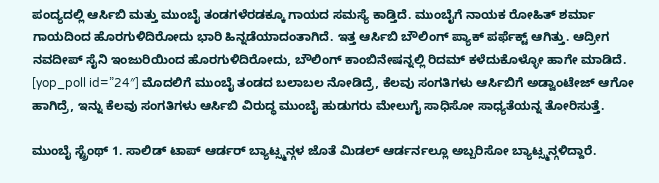ಪಂದ್ಯದಲ್ಲಿ ಆರ್ಸಿಬಿ ಮತ್ತು ಮುಂಬೈ ತಂಡಗಳೆರಡಕ್ಕೂ ಗಾಯದ ಸಮಸ್ಯೆ ಕಾಡ್ತಿದೆ. ಮುಂಬೈಗೆ ನಾಯಕ ರೋಹಿತ್ ಶರ್ಮಾ ಗಾಯದಿಂದ ಹೊರಗುಳಿದಿರೋದು ಭಾರಿ ಹಿನ್ನಡೆಯಾದಂತಾಗಿದೆ. ಇತ್ತ ಆರ್ಸಿಬಿ ಬೌಲಿಂಗ್ ಪ್ಯಾಕ್ ಪರ್ಫೆಕ್ಟ್ ಆಗಿತ್ತು. ಆದ್ರೀಗ ನವದೀಪ್ ಸೈನಿ ಇಂಜುರಿಯಿಂದ ಹೊರಗುಳಿದಿರೋದು, ಬೌಲಿಂಗ್ ಕಾಂಬಿನೇಷನ್ನಲ್ಲಿ ರಿದಮ್ ಕಳೆದುಕೊಳ್ಳೋ ಹಾಗೇ ಮಾಡಿದೆ. [yop_poll id=”24″] ಮೊದಲಿಗೆ ಮುಂಬೈ ತಂಡದ ಬಲಾಬಲ ನೋಡಿದ್ರೆ, ಕೆಲವು ಸಂಗತಿಗಳು ಆರ್ಸಿಬಿಗೆ ಅಡ್ವಾಂಟೇಜ್ ಆಗೋ ಹಾಗಿದ್ರೆ, ಇನ್ನು ಕೆಲವು ಸಂಗತಿಗಳು ಆರ್ಸಿಬಿ ವಿರುದ್ಧ ಮುಂಬೈ ಹುಡುಗರು ಮೇಲುಗೈ ಸಾಧಿಸೋ ಸಾಧ್ಯತೆಯನ್ನ ತೋರಿಸುತ್ತೆ.

ಮುಂಬೈ ಸ್ಟ್ರೆಂಥ್ 1. ಸಾಲಿಡ್ ಟಾಪ್ ಆರ್ಡರ್ ಬ್ಯಾಟ್ಸ್ಮನ್ಗಳ ಜೊತೆ ಮಿಡಲ್ ಆರ್ಡರ್ನಲ್ಲೂ ಅಬ್ಬರಿಸೋ ಬ್ಯಾಟ್ಸ್ಮನ್ಗಳಿದ್ದಾರೆ.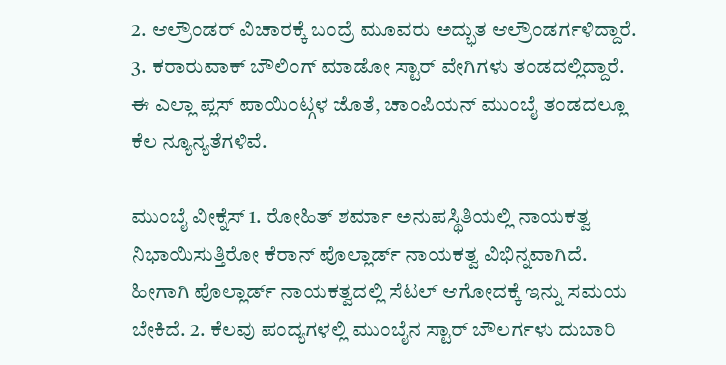2. ಆಲ್ರೌಂಡರ್ ವಿಚಾರಕ್ಕೆ ಬಂದ್ರೆ ಮೂವರು ಅದ್ಭುತ ಆಲ್ರೌಂಡರ್ಗಳಿದ್ದಾರೆ. 3. ಕರಾರುವಾಕ್ ಬೌಲಿಂಗ್ ಮಾಡೋ ಸ್ಟಾರ್ ವೇಗಿಗಳು ತಂಡದಲ್ಲಿದ್ದಾರೆ. ಈ ಎಲ್ಲಾ ಪ್ಲಸ್ ಪಾಯಿಂಟ್ಗಳ ಜೊತೆ, ಚಾಂಪಿಯನ್ ಮುಂಬೈ ತಂಡದಲ್ಲೂ ಕೆಲ ನ್ಯೂನ್ಯತೆಗಳಿವೆ.

ಮುಂಬೈ ವೀಕ್ನೆಸ್ 1. ರೋಹಿತ್ ಶರ್ಮಾ ಅನುಪಸ್ಥಿತಿಯಲ್ಲಿ ನಾಯಕತ್ವ ನಿಭಾಯಿಸುತ್ತಿರೋ ಕೆರಾನ್ ಪೊಲ್ಲಾರ್ಡ್ ನಾಯಕತ್ವ ವಿಭಿನ್ನವಾಗಿದೆ. ಹೀಗಾಗಿ ಪೊಲ್ಲಾರ್ಡ್ ನಾಯಕತ್ವದಲ್ಲಿ ಸೆಟಲ್ ಆಗೋದಕ್ಕೆ ಇನ್ನು ಸಮಯ ಬೇಕಿದೆ. 2. ಕೆಲವು ಪಂದ್ಯಗಳಲ್ಲಿ ಮುಂಬೈನ ಸ್ಟಾರ್ ಬೌಲರ್ಗಳು ದುಬಾರಿ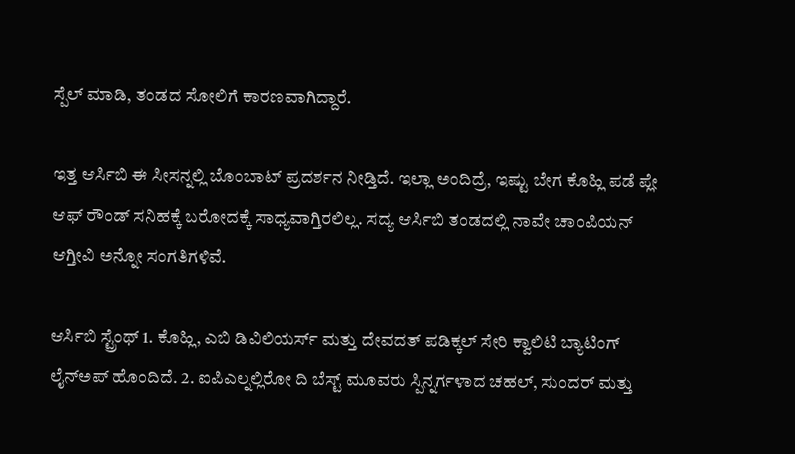ಸ್ಪೆಲ್ ಮಾಡಿ, ತಂಡದ ಸೋಲಿಗೆ ಕಾರಣವಾಗಿದ್ದಾರೆ.

ಇತ್ತ ಆರ್ಸಿಬಿ ಈ ಸೀಸನ್ನಲ್ಲಿ ಬೊಂಬಾಟ್ ಪ್ರದರ್ಶನ ನೀಡ್ತಿದೆ. ಇಲ್ಲಾ ಅಂದಿದ್ರೆ, ಇಷ್ಟು ಬೇಗ ಕೊಹ್ಲಿ ಪಡೆ ಪ್ಲೇ ಆಫ್ ರೌಂಡ್ ಸನಿಹಕ್ಕೆ ಬರೋದಕ್ಕೆ ಸಾಧ್ಯವಾಗ್ತಿರಲಿಲ್ಲ. ಸದ್ಯ ಆರ್ಸಿಬಿ ತಂಡದಲ್ಲಿ ನಾವೇ ಚಾಂಪಿಯನ್ ಆಗ್ತೀವಿ ಅನ್ನೋ ಸಂಗತಿಗಳಿವೆ.

ಆರ್ಸಿಬಿ ಸ್ಟ್ರೆಂಥ್ 1. ಕೊಹ್ಲಿ, ಎಬಿ ಡಿವಿಲಿಯರ್ಸ್ ಮತ್ತು ದೇವದತ್ ಪಡಿಕ್ಕಲ್ ಸೇರಿ ಕ್ವಾಲಿಟಿ ಬ್ಯಾಟಿಂಗ್ ಲೈನ್ಅಪ್ ಹೊಂದಿದೆ. 2. ಐಪಿಎಲ್ನಲ್ಲಿರೋ ದಿ ಬೆಸ್ಟ್ ಮೂವರು ಸ್ಪಿನ್ನರ್ಗಳಾದ ಚಹಲ್, ಸುಂದರ್ ಮತ್ತು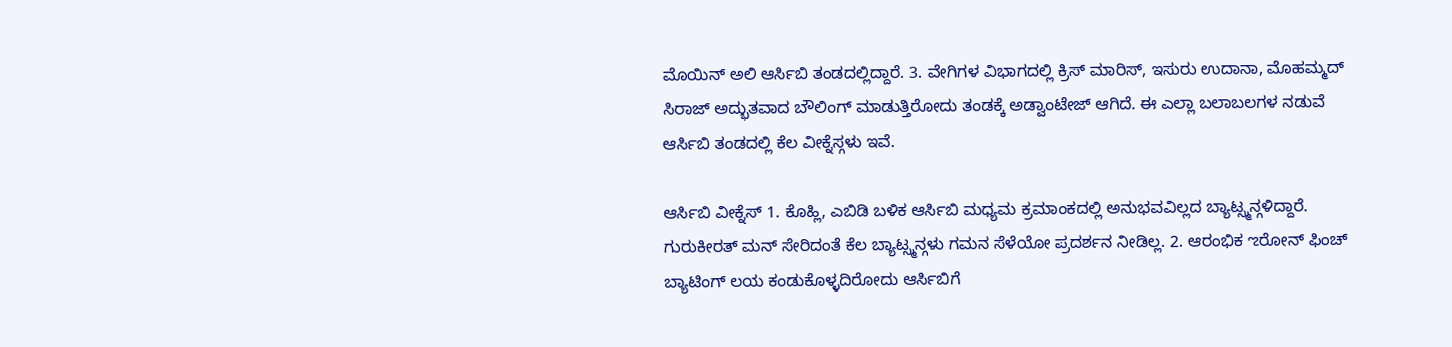ಮೊಯಿನ್ ಅಲಿ ಆರ್ಸಿಬಿ ತಂಡದಲ್ಲಿದ್ದಾರೆ. 3. ವೇಗಿಗಳ ವಿಭಾಗದಲ್ಲಿ ಕ್ರಿಸ್ ಮಾರಿಸ್, ಇಸುರು ಉದಾನಾ, ಮೊಹಮ್ಮದ್ ಸಿರಾಜ್ ಅದ್ಭುತವಾದ ಬೌಲಿಂಗ್ ಮಾಡುತ್ತಿರೋದು ತಂಡಕ್ಕೆ ಅಡ್ವಾಂಟೇಜ್ ಆಗಿದೆ. ಈ ಎಲ್ಲಾ ಬಲಾಬಲಗಳ ನಡುವೆ ಆರ್ಸಿಬಿ ತಂಡದಲ್ಲಿ ಕೆಲ ವೀಕ್ನೆಸ್ಗಳು ಇವೆ.

ಆರ್ಸಿಬಿ ವೀಕ್ನೆಸ್ 1. ಕೊಹ್ಲಿ, ಎಬಿಡಿ ಬಳಿಕ ಆರ್ಸಿಬಿ ಮಧ್ಯಮ ಕ್ರಮಾಂಕದಲ್ಲಿ ಅನುಭವವಿಲ್ಲದ ಬ್ಯಾಟ್ಸ್ಮನ್ಗಳಿದ್ದಾರೆ. ಗುರುಕೀರತ್ ಮನ್ ಸೇರಿದಂತೆ ಕೆಲ ಬ್ಯಾಟ್ಸ್ಮನ್ಗಳು ಗಮನ ಸೆಳೆಯೋ ಪ್ರದರ್ಶನ ನೀಡಿಲ್ಲ. 2. ಆರಂಭಿಕ ಌರೋನ್ ಫಿಂಚ್ ಬ್ಯಾಟಿಂಗ್ ಲಯ ಕಂಡುಕೊಳ್ಳದಿರೋದು ಆರ್ಸಿಬಿಗೆ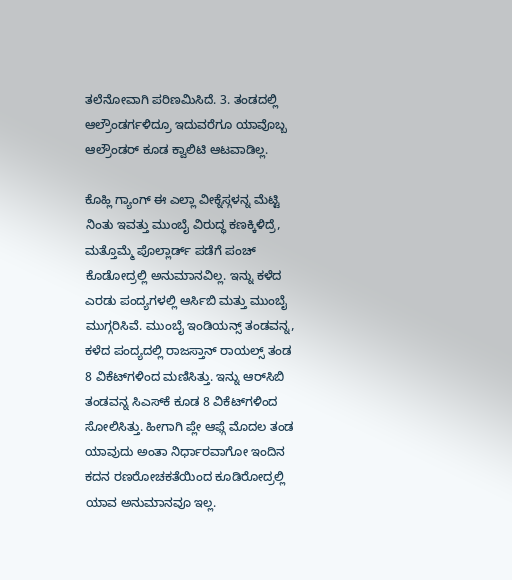ತಲೆನೋವಾಗಿ ಪರಿಣಮಿಸಿದೆ. 3. ತಂಡದಲ್ಲಿ ಆಲ್ರೌಂಡರ್ಗಳಿದ್ರೂ ಇದುವರೆಗೂ ಯಾವೊಬ್ಬ ಆಲ್ರೌಂಡರ್ ಕೂಡ ಕ್ವಾಲಿಟಿ ಆಟವಾಡಿಲ್ಲ.

ಕೊಹ್ಲಿ ಗ್ಯಾಂಗ್ ಈ ಎಲ್ಲಾ ವೀಕ್ನೆಸ್ಗಳನ್ನ ಮೆಟ್ಟಿ ನಿಂತು ಇವತ್ತು ಮುಂಬೈ ವಿರುದ್ಧ ಕಣಕ್ಕಿಳಿದ್ರೆ, ಮತ್ತೊಮ್ಮೆ ಪೊಲ್ಲಾರ್ಡ್ ಪಡೆಗೆ ಪಂಚ್ ಕೊಡೋದ್ರಲ್ಲಿ ಅನುಮಾನವಿಲ್ಲ. ಇನ್ನು ಕಳೆದ ಎರಡು ಪಂದ್ಯಗಳಲ್ಲಿ ಆರ್ಸಿಬಿ ಮತ್ತು ಮುಂಬೈ ಮುಗ್ಗರಿಸಿವೆ. ಮುಂಬೈ ಇಂಡಿಯನ್ಸ್ ತಂಡವನ್ನ, ಕಳೆದ ಪಂದ್ಯದಲ್ಲಿ ರಾಜಸ್ತಾನ್ ರಾಯಲ್ಸ್ ತಂಡ 8 ವಿಕೆಟ್‌ಗಳಿಂದ ಮಣಿಸಿತ್ತು. ಇನ್ನು ಆರ್‌ಸಿಬಿ ತಂಡವನ್ನ ಸಿಎಸ್‌ಕೆ ಕೂಡ 8 ವಿಕೆಟ್‌ಗಳಿಂದ ಸೋಲಿಸಿತ್ತು. ಹೀಗಾಗಿ ಪ್ಲೇ ಆಫ್ಗೆ ಮೊದಲ ತಂಡ ಯಾವುದು ಅಂತಾ ನಿರ್ಧಾರವಾಗೋ ಇಂದಿನ ಕದನ ರಣರೋಚಕತೆಯಿಂದ ಕೂಡಿರೋದ್ರಲ್ಲಿ ಯಾವ ಅನುಮಾನವೂ ಇಲ್ಲ.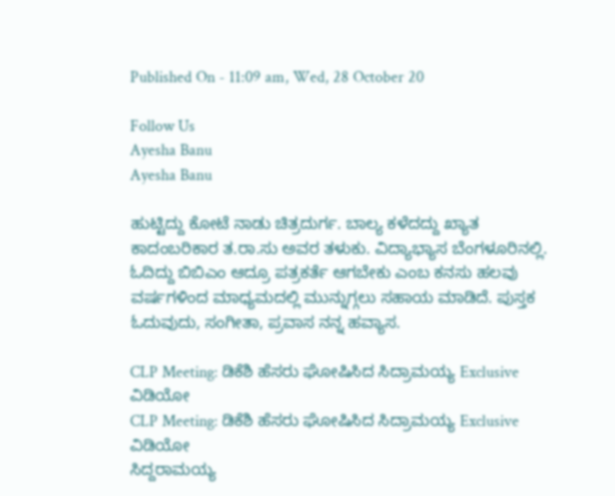Published On - 11:09 am, Wed, 28 October 20

Follow Us
Ayesha Banu
Ayesha Banu

ಹುಟ್ಟಿದ್ದು ಕೋಟೆ ನಾಡು ಚಿತ್ರದುರ್ಗ. ಬಾಲ್ಯ ಕಳೆದದ್ದು ಖ್ಯಾತ ಕಾದಂಬರಿಕಾರ ತ.ರಾ.ಸು ಅವರ ತಳುಕು. ವಿದ್ಯಾಭ್ಯಾಸ ಬೆಂಗಳೂರಿನಲ್ಲಿ. ಓದಿದ್ದು ಬಿಬಿಎಂ ಆದ್ರೂ ಪತ್ರಕರ್ತೆ ಆಗಬೇಕು ಎಂಬ ಕನಸು ಹಲವು ವರ್ಷಗಳಿಂದ ಮಾಧ್ಯಮದಲ್ಲಿ ಮುನ್ನುಗ್ಗಲು ಸಹಾಯ ಮಾಡಿದೆ. ಪುಸ್ತಕ ಓದುವುದು, ಸಂಗೀತಾ, ಪ್ರವಾಸ ನನ್ನ ಹವ್ಯಾಸ.

CLP Meeting: ಡಿಕೆಶಿ ಹೆಸರು ಘೋಷಿಸಿದ ಸಿದ್ರಾಮಯ್ಯ Exclusive ವಿಡಿಯೋ
CLP Meeting: ಡಿಕೆಶಿ ಹೆಸರು ಘೋಷಿಸಿದ ಸಿದ್ರಾಮಯ್ಯ Exclusive ವಿಡಿಯೋ
ಸಿದ್ದರಾಮಯ್ಯ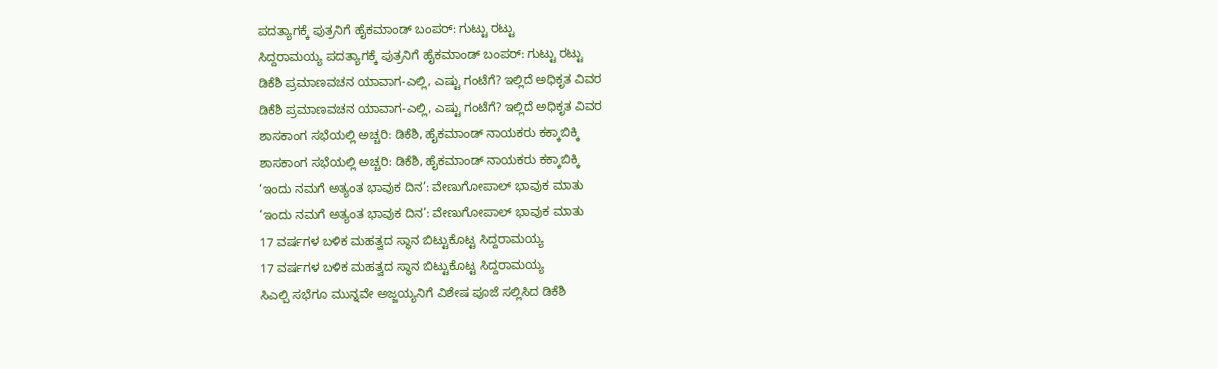ಪದತ್ಯಾಗಕ್ಕೆ ಪುತ್ರನಿಗೆ ಹೈಕಮಾಂಡ್ ಬಂಪರ್: ಗುಟ್ಟು ರಟ್ಟು
ಸಿದ್ದರಾಮಯ್ಯ ಪದತ್ಯಾಗಕ್ಕೆ ಪುತ್ರನಿಗೆ ಹೈಕಮಾಂಡ್ ಬಂಪರ್: ಗುಟ್ಟು ರಟ್ಟು
ಡಿಕೆಶಿ ಪ್ರಮಾಣವಚನ ಯಾವಾಗ-ಎಲ್ಲಿ, ಎಷ್ಟು ಗಂಟೆಗೆ? ಇಲ್ಲಿದೆ ಅಧಿಕೃತ ವಿವರ
ಡಿಕೆಶಿ ಪ್ರಮಾಣವಚನ ಯಾವಾಗ-ಎಲ್ಲಿ, ಎಷ್ಟು ಗಂಟೆಗೆ? ಇಲ್ಲಿದೆ ಅಧಿಕೃತ ವಿವರ
ಶಾಸಕಾಂಗ ಸಭೆಯಲ್ಲಿ ಅಚ್ಚರಿ: ಡಿಕೆಶಿ, ಹೈಕಮಾಂಡ್ ನಾಯಕರು ಕಕ್ಕಾಬಿಕ್ಕಿ
ಶಾಸಕಾಂಗ ಸಭೆಯಲ್ಲಿ ಅಚ್ಚರಿ: ಡಿಕೆಶಿ, ಹೈಕಮಾಂಡ್ ನಾಯಕರು ಕಕ್ಕಾಬಿಕ್ಕಿ
‘ಇಂದು ನಮಗೆ ಅತ್ಯಂತ ಭಾವುಕ ದಿನ’: ವೇಣುಗೋಪಾಲ್ ಭಾವುಕ ಮಾತು
‘ಇಂದು ನಮಗೆ ಅತ್ಯಂತ ಭಾವುಕ ದಿನ’: ವೇಣುಗೋಪಾಲ್ ಭಾವುಕ ಮಾತು
17 ವರ್ಷಗಳ ಬಳಿಕ ಮಹತ್ವದ ಸ್ಥಾನ ಬಿಟ್ಟುಕೊಟ್ಟ ಸಿದ್ದರಾಮಯ್ಯ
17 ವರ್ಷಗಳ ಬಳಿಕ ಮಹತ್ವದ ಸ್ಥಾನ ಬಿಟ್ಟುಕೊಟ್ಟ ಸಿದ್ದರಾಮಯ್ಯ
ಸಿಎಲ್ಪಿ ಸಭೆಗೂ ಮುನ್ನವೇ ಅಜ್ಜಯ್ಯನಿಗೆ ವಿಶೇಷ ಪೂಜೆ ಸಲ್ಲಿಸಿದ ಡಿಕೆಶಿ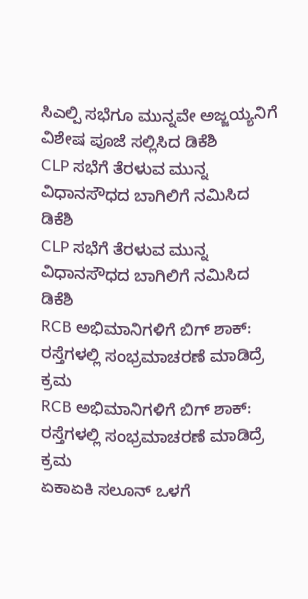ಸಿಎಲ್ಪಿ ಸಭೆಗೂ ಮುನ್ನವೇ ಅಜ್ಜಯ್ಯನಿಗೆ ವಿಶೇಷ ಪೂಜೆ ಸಲ್ಲಿಸಿದ ಡಿಕೆಶಿ
CLP ಸಭೆಗೆ ತೆರಳುವ ಮುನ್ನ ವಿಧಾನಸೌಧದ ಬಾಗಿಲಿಗೆ ನಮಿಸಿದ ಡಿಕೆಶಿ
CLP ಸಭೆಗೆ ತೆರಳುವ ಮುನ್ನ ವಿಧಾನಸೌಧದ ಬಾಗಿಲಿಗೆ ನಮಿಸಿದ ಡಿಕೆಶಿ
RCB ಅಭಿಮಾನಿಗಳಿಗೆ ಬಿಗ್ ಶಾಕ್: ರಸ್ತೆಗಳಲ್ಲಿ ಸಂಭ್ರಮಾಚರಣೆ ಮಾಡಿದ್ರೆ ಕ್ರಮ
RCB ಅಭಿಮಾನಿಗಳಿಗೆ ಬಿಗ್ ಶಾಕ್: ರಸ್ತೆಗಳಲ್ಲಿ ಸಂಭ್ರಮಾಚರಣೆ ಮಾಡಿದ್ರೆ ಕ್ರಮ
ಏಕಾಏಕಿ ಸಲೂನ್ ಒಳಗೆ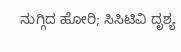ನುಗ್ಗಿದ ಹೋರಿ; ಸಿಸಿಟಿವಿ ದೃಶ್ಯ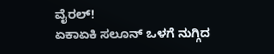ವೈರಲ್!
ಏಕಾಏಕಿ ಸಲೂನ್ ಒಳಗೆ ನುಗ್ಗಿದ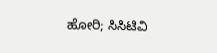ಹೋರಿ; ಸಿಸಿಟಿವಿ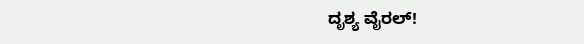ದೃಶ್ಯ ವೈರಲ್!